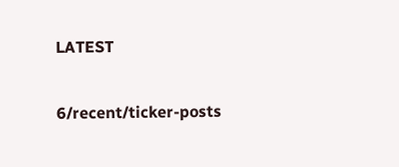LATEST

6/recent/ticker-posts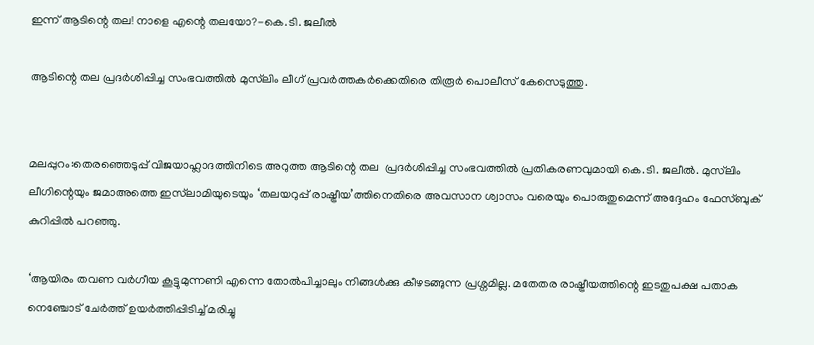ഇന്ന് ആടിന്റെ തല! നാളെ എന്റെ തലയോ?-കെ.ടി. ജലീൽ

ആടിന്റെ തല പ്രദർശിപ്പിച്ച സംഭവത്തിൽ മുസ്‌ലിം ലീഗ് പ്രവർത്തകർക്കെതിരെ തിരൂർ പൊലീസ് കേസെടുത്തു.


മലപ്പുറം:തെരഞ്ഞെടുപ്പ് വിജയാഹ്ലാദത്തിനിടെ അറുത്ത ആടിന്റെ തല  പ്രദർശിപ്പിച്ച സംഭവത്തിൽ പ്രതികരണവുമായി കെ.ടി. ജലീൽ. മുസ്‍ലിം ലീഗിന്റെയും ജമാഅത്തെ ഇസ്‍ലാമിയുടെയും ‘തലയറുപ്പ് രാഷ്ട്രീയ’ത്തിനെതിരെ അവസാന ശ്വാസം വരെയും പൊരുതുമെന്ന് അദ്ദേഹം ഫേസ്ബുക് കുറിപ്പിൽ പറഞ്ഞു.

‘ആയിരം തവണ വർഗീയ കൂട്ടുമുന്നണി എന്നെ തോൽപിച്ചാലും നിങ്ങൾക്കു കീഴടങ്ങുന്ന പ്രശ്നമില്ല. മതേതര രാഷ്ട്രീയത്തിന്റെ ഇടതുപക്ഷ പതാക നെഞ്ചോട് ചേർത്ത് ഉയർത്തിപ്പിടിച്ച് മരിച്ചു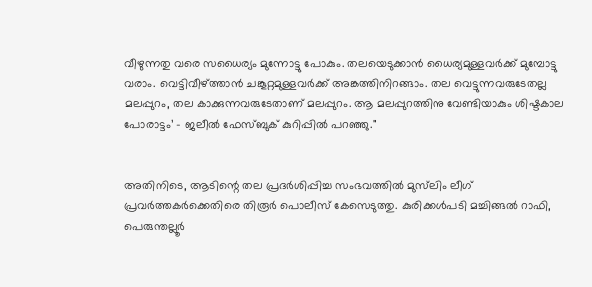വീഴുന്നതു വരെ സധൈര്യം മുന്നോട്ടു പോകും. തലയെടുക്കാൻ ധൈര്യമുള്ളവർക്ക് മുമ്പോട്ടു വരാം. വെട്ടിവീഴ്ത്താൻ ചങ്കൂറ്റമുള്ളവർക്ക് അങ്കത്തിനിറങ്ങാം. തല വെട്ടുന്നവരുടേതല്ല മലപ്പുറം, തല കാക്കുന്നവരുടേതാണ് മലപ്പുറം. ആ മലപ്പുറത്തിനു വേണ്ടിയാകും ശിഷ്ടകാല പോരാട്ടം’ - ജലീൽ ഫേസ്ബുക് കുറിപ്പിൽ പറഞ്ഞു."


അതിനിടെ, ആടിന്റെ തല പ്രദർശിപ്പിച്ച സംഭവത്തിൽ മുസ്‌ലിം ലീഗ് പ്രവർത്തകർക്കെതിരെ തിരൂർ പൊലീസ് കേസെടുത്തു. കുരിക്കൾപടി മച്ചിങ്ങൽ റാഫി, പെരുന്തല്ലൂർ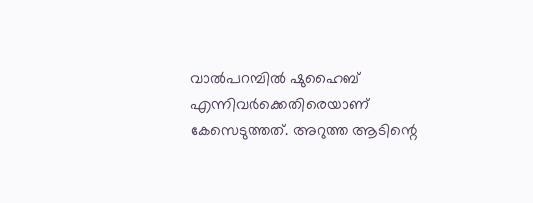വാൽപറമ്പിൽ ഷുഹൈബ് എന്നിവർക്കെതിരെയാണ് കേസെടുത്തത്. അറുത്ത ആടിന്റെ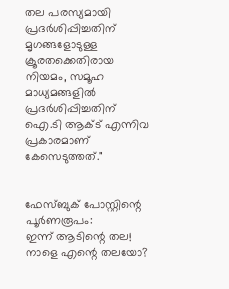തല പരസ്യമായി പ്രദർശിപ്പിച്ചതിന് മൃഗങ്ങളോടുള്ള ക്രൂരതക്കെതിരായ നിയമം, സമൂഹ മാധ്യമങ്ങളിൽ പ്രദർശിപ്പിച്ചതിന് ഐ.ടി ആക്ട് എന്നിവ പ്രകാരമാണ് കേസെടുത്തത്."


ഫേസ്ബുക് പോസ്റ്റിന്റെ പൂർണരൂപം:
ഇന്ന് ആടിന്റെ തല! നാളെ എന്റെ തലയോ?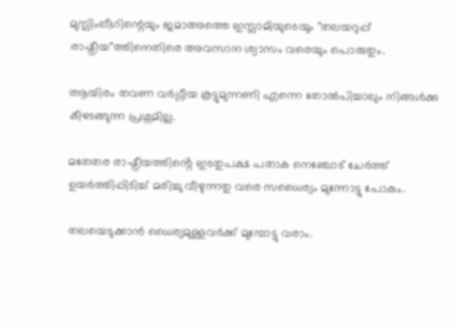മുസ്ലിംലീഗിന്റെയും ജമാഅത്തെ ഇസ്ലാമിയുടെയും "തലയറുപ്പ് രാഷ്ട്രീയ"ത്തിനെതിരെ അവസാന ശ്വാസം വരെയും പൊരുതും.

ആയിരം തവണ വർഗ്ഗീയ കൂട്ടുമുന്നണി എന്നെ തോൽപിച്ചാലും നിങ്ങൾക്കു കീഴടങ്ങുന്ന പ്രശ്നമില്ല.

മതേതര രാഷ്ട്രീയത്തിൻ്റെ ഇടതുപക്ഷ പതാക നെഞ്ചോട് ചേർത്ത് ഉയർത്തിപ്പിടിച്ച് മരിച്ചു വീഴുന്നതു വരെ സധൈര്യം മുന്നോട്ടു പോകും.

തലയെടുക്കാൻ ധൈര്യമുള്ളവർക്ക് മുമ്പോട്ടു വരാം.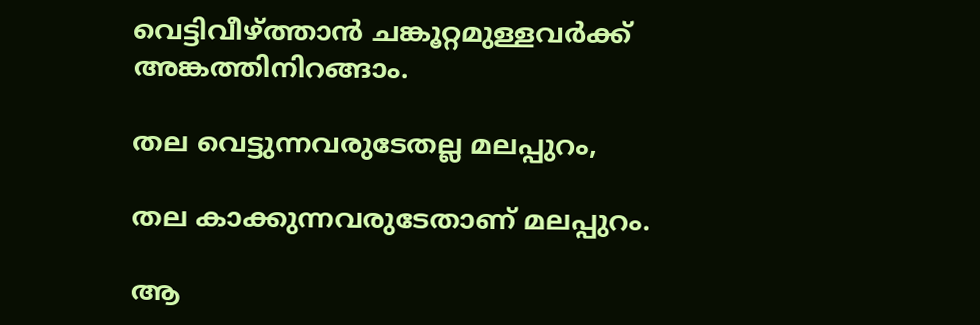വെട്ടിവീഴ്ത്താൻ ചങ്കൂറ്റമുള്ളവർക്ക് അങ്കത്തിനിറങ്ങാം.

തല വെട്ടുന്നവരുടേതല്ല മലപ്പുറം,

തല കാക്കുന്നവരുടേതാണ് മലപ്പുറം.

ആ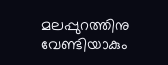മലപ്പുറത്തിനു വേണ്ടിയാകും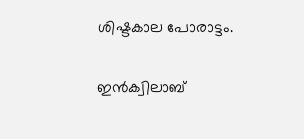ശിഷ്ടകാല പോരാട്ടം.

ഇൻക്വിലാബ്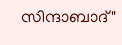സിന്ദാബാദ്"